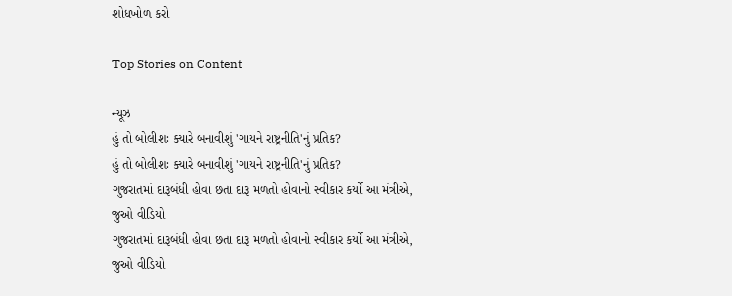શોધખોળ કરો

Top Stories on Content

ન્યૂઝ
હું તો બોલીશઃ ક્યારે બનાવીશું 'ગાયને રાષ્ટ્રનીતિ'નું પ્રતિક?
હું તો બોલીશઃ ક્યારે બનાવીશું 'ગાયને રાષ્ટ્રનીતિ'નું પ્રતિક?
ગુજરાતમાં દારૂબંધી હોવા છતા દારૂ મળતો હોવાનો સ્વીકાર કર્યો આ મંત્રીએ, જુઓ વીડિયો
ગુજરાતમાં દારૂબંધી હોવા છતા દારૂ મળતો હોવાનો સ્વીકાર કર્યો આ મંત્રીએ, જુઓ વીડિયો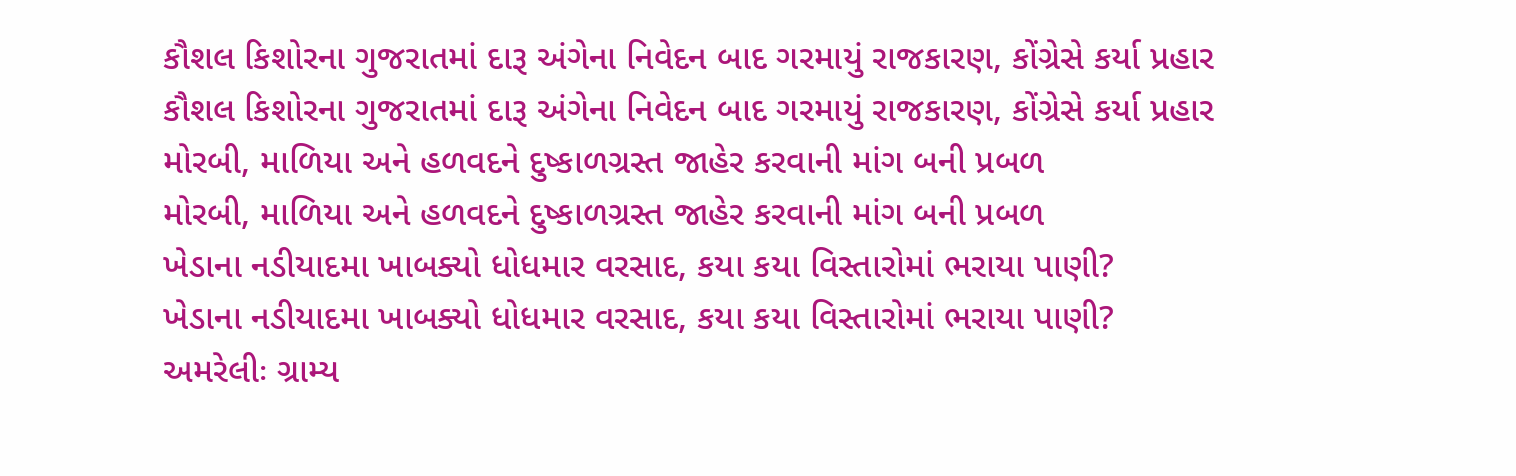કૌશલ કિશોરના ગુજરાતમાં દારૂ અંગેના નિવેદન બાદ ગરમાયું રાજકારણ, કોંગ્રેસે કર્યા પ્રહાર
કૌશલ કિશોરના ગુજરાતમાં દારૂ અંગેના નિવેદન બાદ ગરમાયું રાજકારણ, કોંગ્રેસે કર્યા પ્રહાર
મોરબી, માળિયા અને હળવદને દુષ્કાળગ્રસ્ત જાહેર કરવાની માંગ બની પ્રબળ
મોરબી, માળિયા અને હળવદને દુષ્કાળગ્રસ્ત જાહેર કરવાની માંગ બની પ્રબળ
ખેડાના નડીયાદમા ખાબક્યો ધોધમાર વરસાદ, કયા કયા વિસ્તારોમાં ભરાયા પાણી?
ખેડાના નડીયાદમા ખાબક્યો ધોધમાર વરસાદ, કયા કયા વિસ્તારોમાં ભરાયા પાણી?
અમરેલીઃ ગ્રામ્ય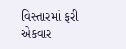વિસ્તારમાં ફરી એકવાર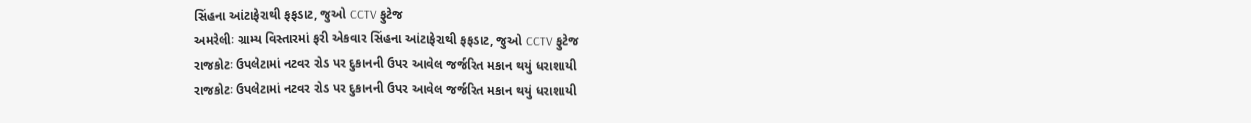સિંહના આંટાફેરાથી ફફડાટ, જુઓ CCTV ફુટેજ
અમરેલીઃ ગ્રામ્ય વિસ્તારમાં ફરી એકવાર સિંહના આંટાફેરાથી ફફડાટ, જુઓ CCTV ફુટેજ
રાજકોટઃ ઉપલેટામાં નટવર રોડ પર દુકાનની ઉપર આવેલ જર્જરિત મકાન થયું ધરાશાયી
રાજકોટઃ ઉપલેટામાં નટવર રોડ પર દુકાનની ઉપર આવેલ જર્જરિત મકાન થયું ધરાશાયી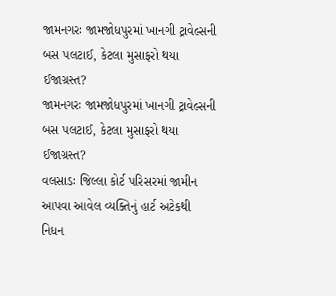જામનગરઃ જામજોધપુરમાં ખાનગી ટ્રાવેલ્સની બસ પલટાઈ, કેટલા મુસાફરો થયા ઈજાગ્રસ્ત?
જામનગરઃ જામજોધપુરમાં ખાનગી ટ્રાવેલ્સની બસ પલટાઈ, કેટલા મુસાફરો થયા ઈજાગ્રસ્ત?
વલસાડઃ જિલ્લા કોર્ટ પરિસરમાં જામીન આપવા આવેલ વ્યક્તિનું હાર્ટ અટેકથી નિધન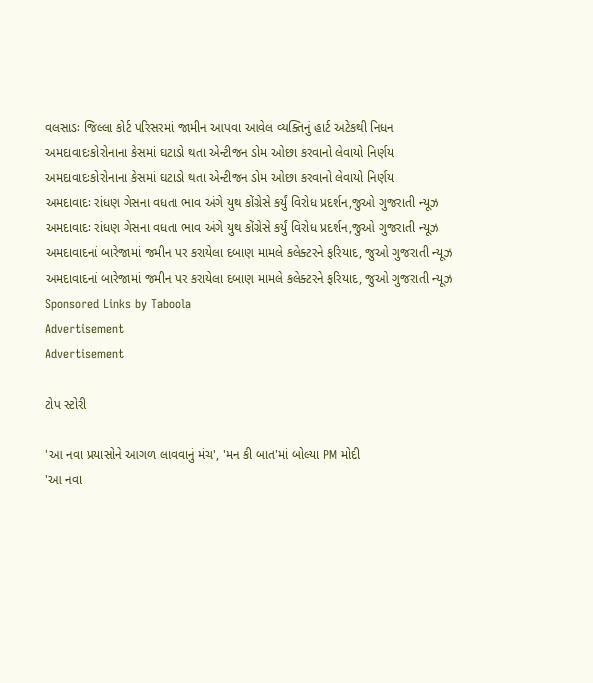વલસાડઃ જિલ્લા કોર્ટ પરિસરમાં જામીન આપવા આવેલ વ્યક્તિનું હાર્ટ અટેકથી નિધન
અમદાવાદઃકોરોનાના કેસમાં ઘટાડો થતા એન્ટીજન ડોમ ઓછા કરવાનો લેવાયો નિર્ણય
અમદાવાદઃકોરોનાના કેસમાં ઘટાડો થતા એન્ટીજન ડોમ ઓછા કરવાનો લેવાયો નિર્ણય
અમદાવાદઃ રાંધણ ગેસના વધતા ભાવ અંગે યુથ કોંગ્રેસે કર્યું વિરોધ પ્રદર્શન,જુઓ ગુજરાતી ન્યૂઝ
અમદાવાદઃ રાંધણ ગેસના વધતા ભાવ અંગે યુથ કોંગ્રેસે કર્યું વિરોધ પ્રદર્શન,જુઓ ગુજરાતી ન્યૂઝ
અમદાવાદનાં બારેજામાં જમીન પર કરાયેલા દબાણ મામલે કલેક્ટરને ફરિયાદ, જુઓ ગુજરાતી ન્યૂઝ
અમદાવાદનાં બારેજામાં જમીન પર કરાયેલા દબાણ મામલે કલેક્ટરને ફરિયાદ, જુઓ ગુજરાતી ન્યૂઝ
Sponsored Links by Taboola
Advertisement
Advertisement

ટોપ સ્ટોરી

'આ નવા પ્રયાસોને આગળ લાવવાનું મંચ', 'મન કી બાત'માં બોલ્યા PM મોદી
'આ નવા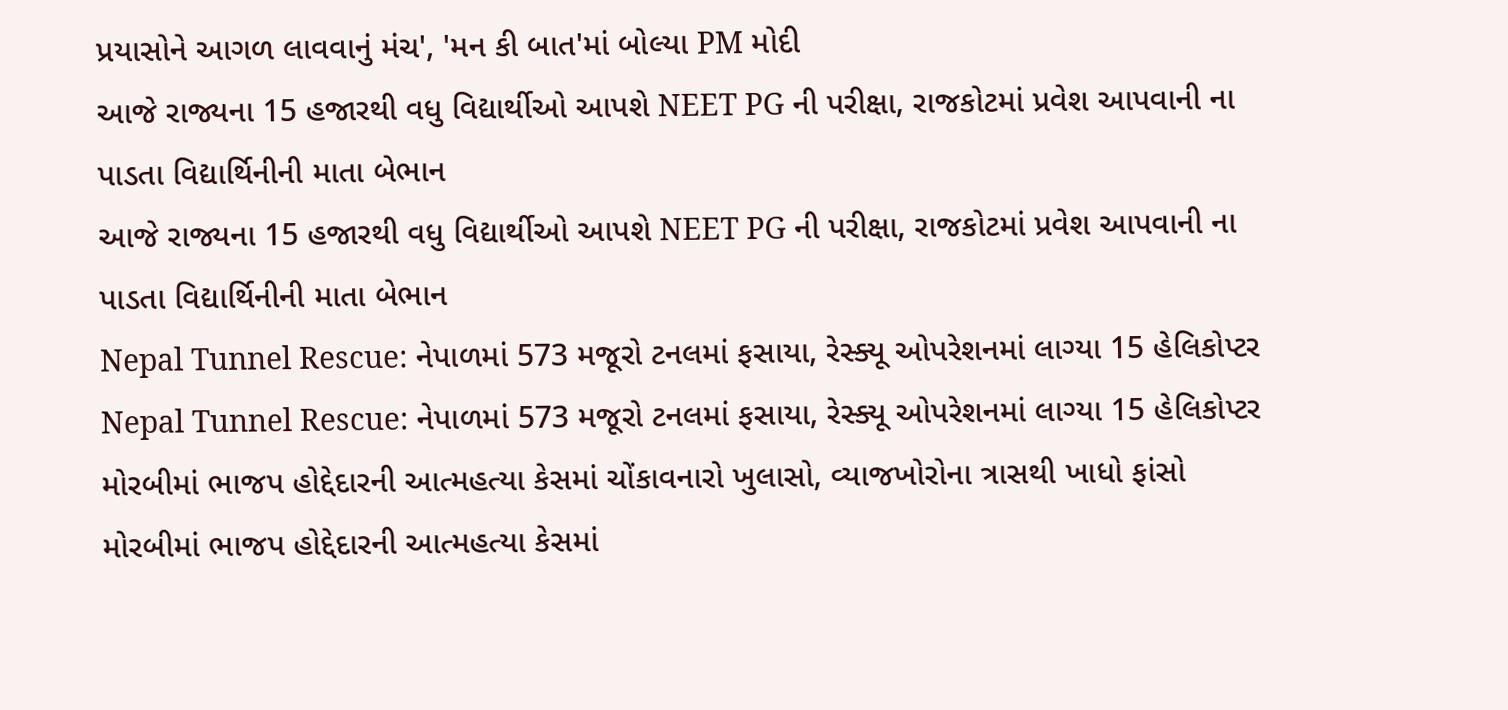પ્રયાસોને આગળ લાવવાનું મંચ', 'મન કી બાત'માં બોલ્યા PM મોદી
આજે રાજ્યના 15 હજારથી વધુ વિદ્યાર્થીઓ આપશે NEET PG ની પરીક્ષા, રાજકોટમાં પ્રવેશ આપવાની ના પાડતા વિદ્યાર્થિનીની માતા બેભાન
આજે રાજ્યના 15 હજારથી વધુ વિદ્યાર્થીઓ આપશે NEET PG ની પરીક્ષા, રાજકોટમાં પ્રવેશ આપવાની ના પાડતા વિદ્યાર્થિનીની માતા બેભાન
Nepal Tunnel Rescue: નેપાળમાં 573 મજૂરો ટનલમાં ફસાયા, રેસ્ક્યૂ ઓપરેશનમાં લાગ્યા 15 હેલિકોપ્ટર
Nepal Tunnel Rescue: નેપાળમાં 573 મજૂરો ટનલમાં ફસાયા, રેસ્ક્યૂ ઓપરેશનમાં લાગ્યા 15 હેલિકોપ્ટર
મોરબીમાં ભાજપ હોદ્દેદારની આત્મહત્યા કેસમાં ચોંકાવનારો ખુલાસો, વ્યાજખોરોના ત્રાસથી ખાધો ફાંસો
મોરબીમાં ભાજપ હોદ્દેદારની આત્મહત્યા કેસમાં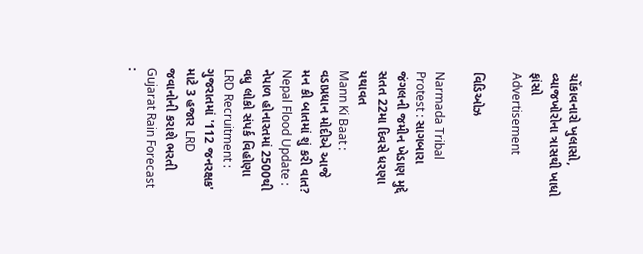ચોંકાવનારો ખુલાસો, વ્યાજખોરોના ત્રાસથી ખાધો ફાંસો
Advertisement

વિડિઓઝ

Narmada Tribal Protest : સાગબારા જંગલની જમીન ખેડાણ મુદ્દે સતત 22મા દિવસે ધરણા યથાવત
Mann Ki Baat : વડાપ્રધાન મોદીએ આજે મન કી બાતમાં શું કરી વાત?
Nepal Flood Update : નેપાળ હોનારતમાં 2500થી વધુ લોકો સંપર્ક વિહોણા
LRD Recruitment : ગુજરાતમાં '112 જનરક્ષક' માટે 3 હજાર LRD જવાનોની કરાશે ભરતી
Gujarat Rain Forecast :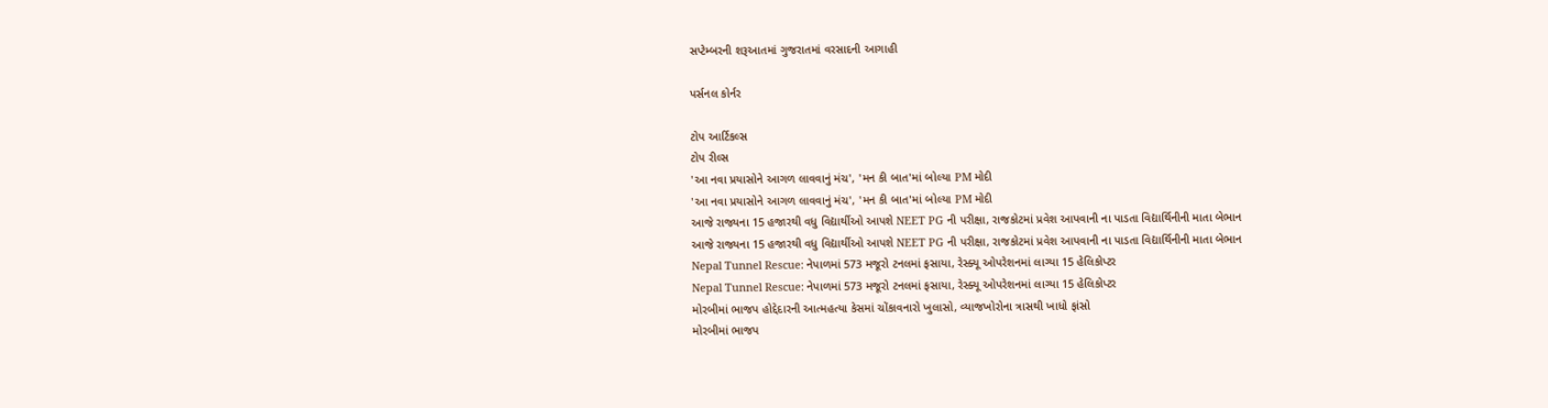સપ્ટેમ્બરની શરૂઆતમાં ગુજરાતમાં વરસાદની આગાહી

પર્સનલ કોર્નર

ટોપ આર્ટિકલ્સ
ટોપ રીલ્સ
'આ નવા પ્રયાસોને આગળ લાવવાનું મંચ', 'મન કી બાત'માં બોલ્યા PM મોદી
'આ નવા પ્રયાસોને આગળ લાવવાનું મંચ', 'મન કી બાત'માં બોલ્યા PM મોદી
આજે રાજ્યના 15 હજારથી વધુ વિદ્યાર્થીઓ આપશે NEET PG ની પરીક્ષા, રાજકોટમાં પ્રવેશ આપવાની ના પાડતા વિદ્યાર્થિનીની માતા બેભાન
આજે રાજ્યના 15 હજારથી વધુ વિદ્યાર્થીઓ આપશે NEET PG ની પરીક્ષા, રાજકોટમાં પ્રવેશ આપવાની ના પાડતા વિદ્યાર્થિનીની માતા બેભાન
Nepal Tunnel Rescue: નેપાળમાં 573 મજૂરો ટનલમાં ફસાયા, રેસ્ક્યૂ ઓપરેશનમાં લાગ્યા 15 હેલિકોપ્ટર
Nepal Tunnel Rescue: નેપાળમાં 573 મજૂરો ટનલમાં ફસાયા, રેસ્ક્યૂ ઓપરેશનમાં લાગ્યા 15 હેલિકોપ્ટર
મોરબીમાં ભાજપ હોદ્દેદારની આત્મહત્યા કેસમાં ચોંકાવનારો ખુલાસો, વ્યાજખોરોના ત્રાસથી ખાધો ફાંસો
મોરબીમાં ભાજપ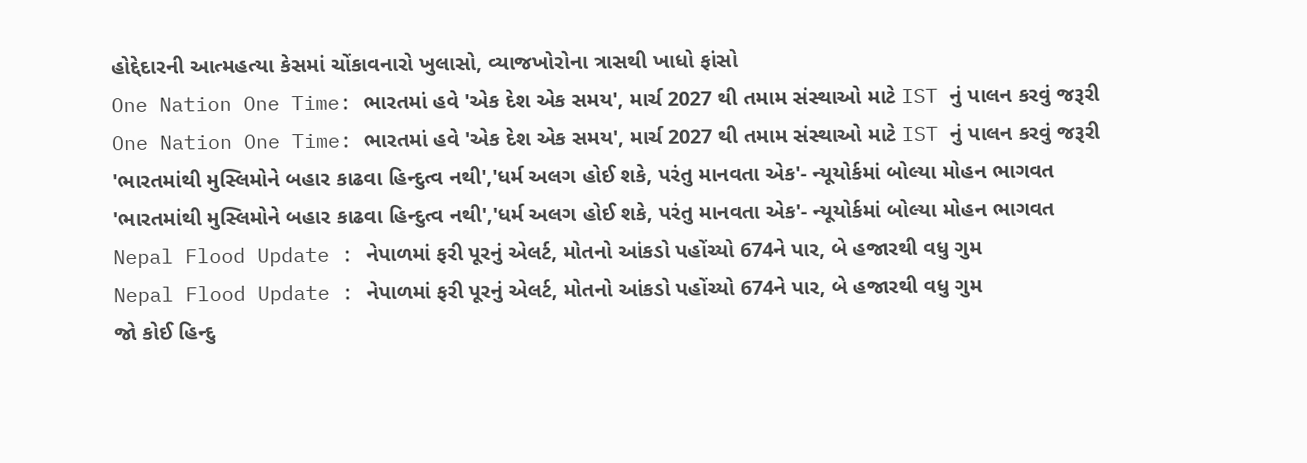હોદ્દેદારની આત્મહત્યા કેસમાં ચોંકાવનારો ખુલાસો, વ્યાજખોરોના ત્રાસથી ખાધો ફાંસો
One Nation One Time: ભારતમાં હવે 'એક દેશ એક સમય', માર્ચ 2027 થી તમામ સંસ્થાઓ માટે IST નું પાલન કરવું જરૂરી
One Nation One Time: ભારતમાં હવે 'એક દેશ એક સમય', માર્ચ 2027 થી તમામ સંસ્થાઓ માટે IST નું પાલન કરવું જરૂરી
'ભારતમાંથી મુસ્લિમોને બહાર કાઢવા હિન્દુત્વ નથી','ધર્મ અલગ હોઈ શકે, પરંતુ માનવતા એક'- ન્યૂયોર્કમાં બોલ્યા મોહન ભાગવત
'ભારતમાંથી મુસ્લિમોને બહાર કાઢવા હિન્દુત્વ નથી','ધર્મ અલગ હોઈ શકે, પરંતુ માનવતા એક'- ન્યૂયોર્કમાં બોલ્યા મોહન ભાગવત
Nepal Flood Update : નેપાળમાં ફરી પૂરનું એલર્ટ, મોતનો આંકડો પહોંચ્યો 674ને પાર, બે હજારથી વધુ ગુમ
Nepal Flood Update : નેપાળમાં ફરી પૂરનું એલર્ટ, મોતનો આંકડો પહોંચ્યો 674ને પાર, બે હજારથી વધુ ગુમ
જો કોઈ હિન્દુ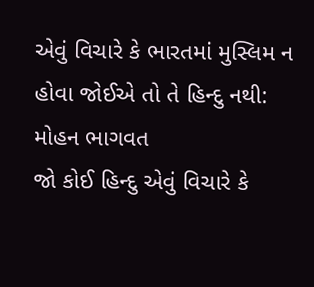એવું વિચારે કે ભારતમાં મુસ્લિમ ન હોવા જોઈએ તો તે હિન્દુ નથી: મોહન ભાગવત
જો કોઈ હિન્દુ એવું વિચારે કે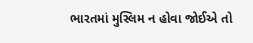ભારતમાં મુસ્લિમ ન હોવા જોઈએ તો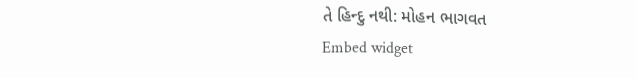તે હિન્દુ નથી: મોહન ભાગવત
Embed widget